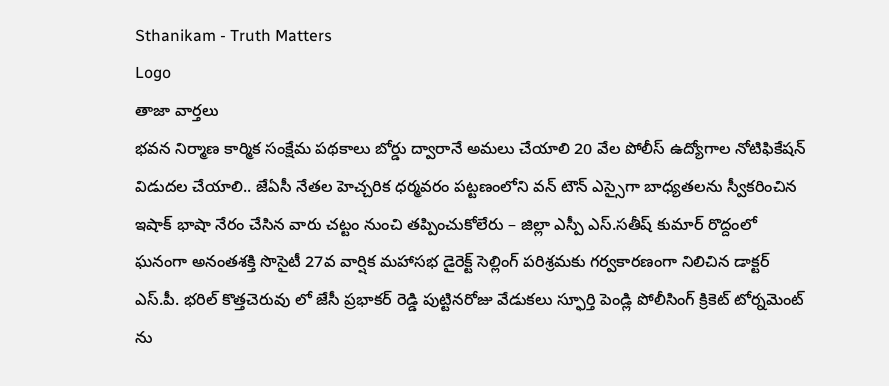Sthanikam - Truth Matters
Logo
తాజా వార్తలు
భవన నిర్మాణ కార్మిక సంక్షేమ పథకాలు బోర్డు ద్వారానే అమలు చేయాలి 20 వేల పోలీస్ ఉద్యోగాల నోటిఫికేషన్ విడుదల చేయాలి.. జేఏసీ నేతల హెచ్చరిక ధర్మవరం పట్టణంలోని వన్ టౌన్ ఎస్సైగా బాధ్యతలను స్వీకరించిన ఇషాక్ భాషా నేరం చేసిన వారు చట్టం నుంచి తప్పించుకోలేరు – జిల్లా ఎస్పీ ఎస్.సతీష్ కుమార్ రొద్దంలో ఘనంగా అనంతశక్తి సొసైటీ 27వ వార్షిక మహాసభ డైరెక్ట్ సెల్లింగ్ పరిశ్రమకు గర్వకారణంగా నిలిచిన డాక్టర్ ఎస్.పీ. భరిల్ కొత్తచెరువు లో జేసీ ప్రభాకర్ రెడ్డి పుట్టినరోజు వేడుకలు స్ఫూర్తి పెండ్లి పోలీసింగ్ క్రికెట్ టోర్నమెంట్ ను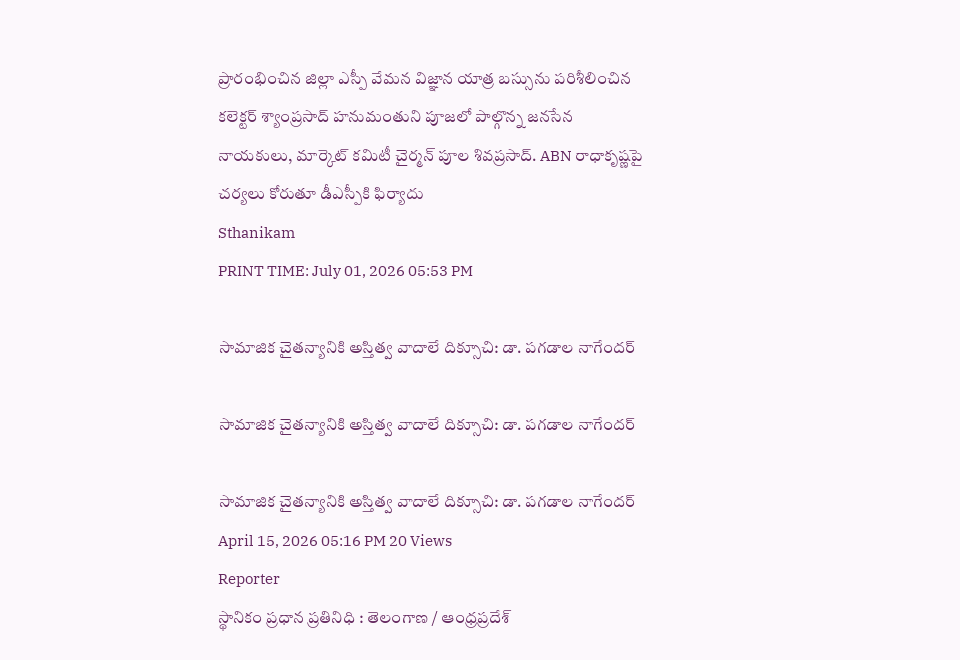ప్రారంభించిన జిల్లా ఎస్పీ వేమన విజ్ఞాన యాత్ర బస్సును పరిశీలించిన కలెక్టర్ శ్యాంప్రసాద్ హనుమంతుని పూజలో పాల్గొన్న జనసేన నాయకులు, మార్కెట్ కమిటీ చైర్మన్ పూల శివప్రసాద్. ABN రాధాకృష్ణపై చర్యలు కోరుతూ డీఎస్పీకి ఫిర్యాదు
Sthanikam
PRINT TIME: July 01, 2026 05:53 PM

సామాజిక చైతన్యానికి అస్తిత్వ వాదాలే దిక్సూచి: డా. పగడాల నాగేందర్

సామాజిక చైతన్యానికి అస్తిత్వ వాదాలే దిక్సూచి: డా. పగడాల నాగేందర్

సామాజిక చైతన్యానికి అస్తిత్వ వాదాలే దిక్సూచి: డా. పగడాల నాగేందర్
April 15, 2026 05:16 PM 20 Views
Reporter
స్థానికం ప్రధాన ప్రతినిధి : తెలంగాణ / ఆంధ్రప్రదేశ్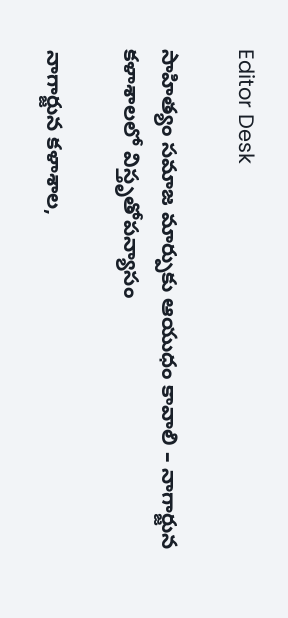Editor Desk

సాహిత్యం సమాజ మార్పుకు ఆయుధం కావాలి – నాగార్జున కళాశాలలో విస్తృతోపన్యాసం

నాగార్జున కళాశాల,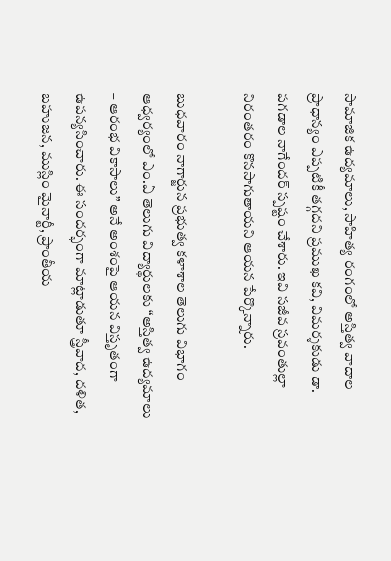సామాజిక ఉద్యమాలు, సాహిత్య రంగంలో అస్తిత్వ వాదాల ప్రాధాన్యం ఎప్పటికీ తగ్గదని ప్రముఖ కవి, విమర్శకుడు డా. పగడాల నాగేందర్ స్పష్టం చేశారు. ఇవి సజీవ స్రవంతుల్లా నిరంతరం కొనసాగుతాయని ఆయన పేర్కొన్నారు.

బుధవారం నాగార్జున ప్రభుత్వ కళాశాల తెలుగు విభాగం ఆధ్వర్యంలో ఎం.ఏ తెలుగు విద్యార్థులకు “అస్తిత్వ ఉద్యమాలు – ఆరంభ వికాసాలు” అనే అంశంపై ఆయన విస్తృతంగా ఉపన్యసించారు. ఈ సందర్భంగా మాట్లాడుతూ స్త్రీవాద, దళిత, బహుజన, ముస్లిం మైనార్టీ, ప్రాంతీయ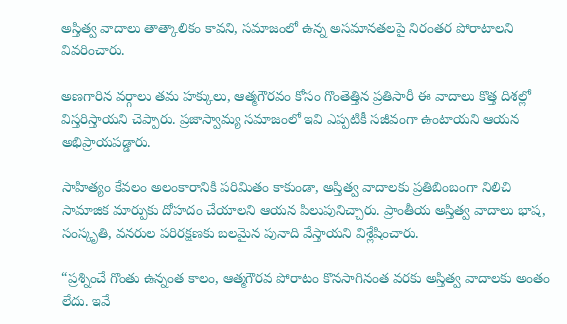అస్తిత్వ వాదాలు తాత్కాలికం కావని, సమాజంలో ఉన్న అసమానతలపై నిరంతర పోరాటాలని వివరించారు.

అణగారిన వర్గాలు తమ హక్కులు, ఆత్మగౌరవం కోసం గొంతెత్తిన ప్రతిసారీ ఈ వాదాలు కొత్త దిశల్లో విస్తరిస్తాయని చెప్పారు. ప్రజాస్వామ్య సమాజంలో ఇవి ఎప్పటికీ సజీవంగా ఉంటాయని ఆయన అభిప్రాయపడ్డారు.

సాహిత్యం కేవలం అలంకారానికి పరిమితం కాకుండా, అస్తిత్వ వాదాలకు ప్రతిబింబంగా నిలిచి సామాజిక మార్పుకు దోహదం చేయాలని ఆయన పిలుపునిచ్చారు. ప్రాంతీయ అస్తిత్వ వాదాలు భాష, సంస్కృతి, వనరుల పరిరక్షణకు బలమైన పునాది వేస్తాయని విశ్లేషించారు.

“ప్రశ్నించే గొంతు ఉన్నంత కాలం, ఆత్మగౌరవ పోరాటం కొనసాగినంత వరకు అస్తిత్వ వాదాలకు అంతం లేదు. ఇవే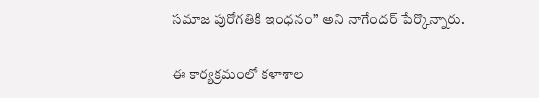సమాజ పురోగతికి ఇంధనం” అని నాగేందర్ పేర్కొన్నారు.

ఈ కార్యక్రమంలో కళాశాల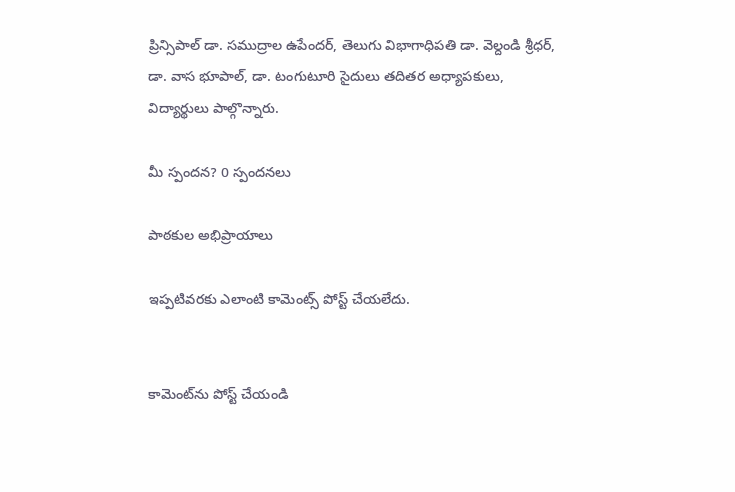ప్రిన్సిపాల్ డా. సముద్రాల ఉపేందర్, తెలుగు విభాగాధిపతి డా. వెల్దండి శ్రీధర్, డా. వాస భూపాల్, డా. టంగుటూరి సైదులు తదితర అధ్యాపకులు, విద్యార్థులు పాల్గొన్నారు.

మీ స్పందన? 0 స్పందనలు

పాఠకుల అభిప్రాయాలు

ఇప్పటివరకు ఎలాంటి కామెంట్స్ పోస్ట్ చేయలేదు.


కామెంట్‌ను పోస్ట్ చేయండి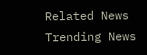Related News
Trending News